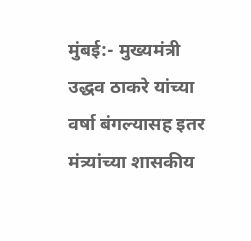मुंबई:- मुख्यमंत्री उद्धव ठाकरे यांच्या वर्षा बंगल्यासह इतर मंत्र्यांच्या शासकीय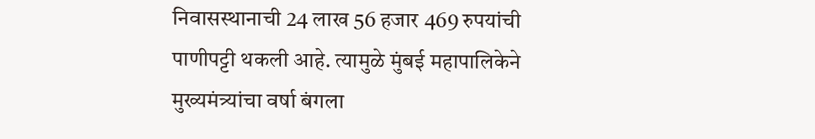निवासस्थानाची 24 लाख 56 हजार 469 रुपयांची पाणीपट्टी थकली आहे. त्यामुळे मुंबई महापालिकेने मुख्यमंत्र्यांचा वर्षा बंगला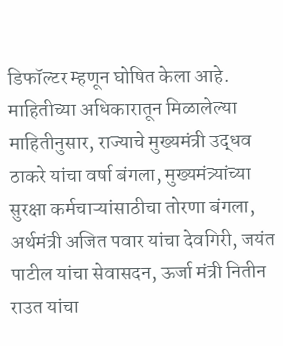डिफॉल्टर म्हणून घोषित केला आहे.
माहितीच्या अधिकारातून मिळालेल्या माहितीनुसार, राज्याचे मुख्यमंत्री उद्धव ठाकरे यांचा वर्षा बंगला, मुख्यमंत्र्यांच्या सुरक्षा कर्मचाऱ्यांसाठीचा तोरणा बंगला, अर्थमंत्री अजित पवार यांचा देवगिरी, जयंत पाटील यांचा सेवासदन, ऊर्जा मंत्री नितीन राउत यांचा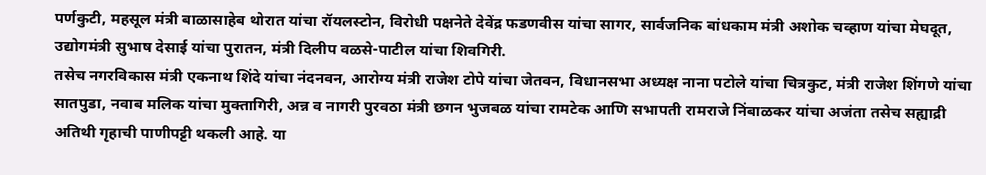पर्णकुटी, महसूल मंत्री बाळासाहेब थोरात यांचा रॉयलस्टोन, विरोधी पक्षनेते देवेंद्र फडणवीस यांचा सागर, सार्वजनिक बांधकाम मंत्री अशोक चव्हाण यांचा मेघदूत, उद्योगमंत्री सुभाष देसाई यांचा पुरातन, मंत्री दिलीप वळसे-पाटील यांचा शिवगिरी.
तसेच नगरविकास मंत्री एकनाथ शिंदे यांचा नंदनवन, आरोग्य मंत्री राजेश टोपे यांचा जेतवन, विधानसभा अध्यक्ष नाना पटोले यांचा चित्रकुट, मंत्री राजेश शिंगणे यांचा सातपुडा, नवाब मलिक यांचा मुक्तागिरी, अन्न व नागरी पुरवठा मंत्री छगन भुजबळ यांचा रामटेक आणि सभापती रामराजे निंबाळकर यांचा अजंता तसेच सह्याद्री अतिथी गृहाची पाणीपट्टी थकली आहे. या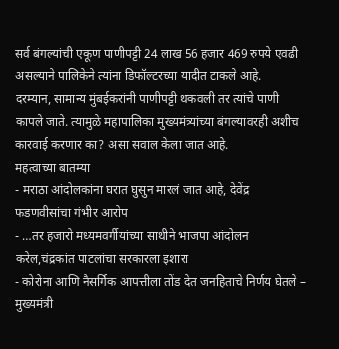सर्व बंगल्यांची एकूण पाणीपट्टी 24 लाख 56 हजार 469 रुपये एवढी असल्याने पालिकेने त्यांना डिफॉल्टरच्या यादीत टाकले आहे.
दरम्यान, सामान्य मुंबईकरांनी पाणीपट्टी थकवली तर त्यांचे पाणी कापले जाते. त्यामुळे महापालिका मुख्यमंत्र्यांच्या बंगल्यावरही अशीच कारवाई करणार का? असा सवाल केला जात आहे.
महत्वाच्या बातम्या
- मराठा आंदोलकांना घरात घुसुन मारलं जात आहे, देवेंद्र फडणवीसांचा गंभीर आरोप
- …तर हजारो मध्यमवर्गीयांच्या साथीने भाजपा आंदोलन करेल,चंद्रकांत पाटलांचा सरकारला इशारा
- कोरोना आणि नैसर्गिक आपत्तीला तोंड देत जनहिताचे निर्णय घेतले – मुख्यमंत्री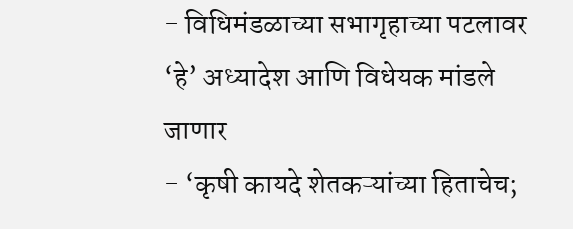- विधिमंडळाच्या सभागृहाच्या पटलावर ‘हे’ अध्यादेश आणि विधेयक मांडले जाणार
- ‘कृषी कायदे शेतकऱ्यांच्या हिताचेच;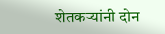शेतकऱ्यांनी दोन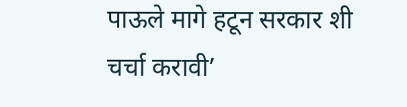पाऊले मागे हटून सरकार शी चर्चा करावी’